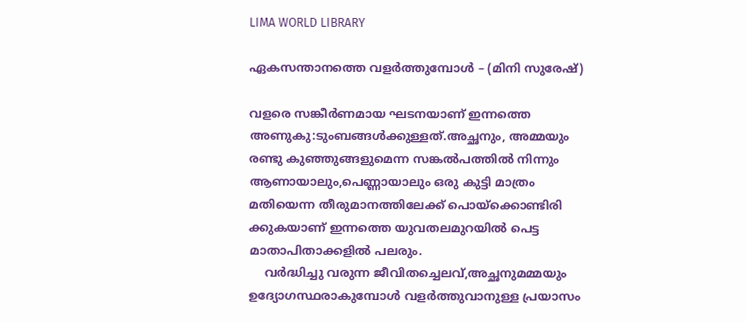LIMA WORLD LIBRARY

ഏകസന്താനത്തെ വളർത്തുമ്പോൾ – (മിനി സുരേഷ്)

വളരെ സങ്കീർണമായ ഘടനയാണ് ഇന്നത്തെ
അണുകു:ടുംബങ്ങൾക്കുള്ളത്.അച്ഛനും, അമ്മയും
രണ്ടു കുഞ്ഞുങ്ങളുമെന്ന സങ്കൽപത്തിൽ നിന്നും
ആണായാലും,പെണ്ണായാലും ഒരു കുട്ടി മാത്രം
മതിയെന്ന തീരുമാനത്തിലേക്ക് പൊയ്ക്കൊണ്ടിരി
ക്കുകയാണ് ഇന്നത്തെ യുവതലമുറയിൽ പെട്ട
മാതാപിതാക്കളിൽ പലരും.
    വർദ്ധിച്ചു വരുന്ന ജീവിതച്ചെലവ്,അച്ഛനുമമ്മയും
ഉദ്യോഗസ്ഥരാകുമ്പോൾ വളർത്തുവാനുള്ള പ്രയാസം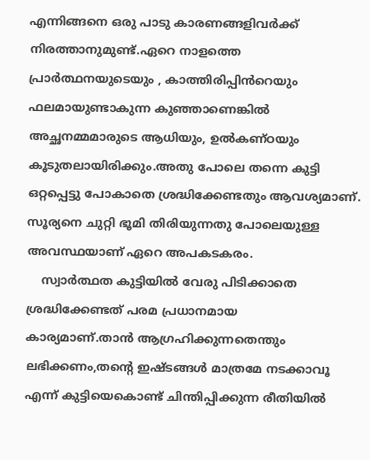എന്നിങ്ങനെ ഒരു പാടു കാരണങ്ങളിവർക്ക് നിരത്താനുമുണ്ട്.ഏറെ നാളത്തെ പ്രാർത്ഥനയുടെയും , കാത്തിരിപ്പിൻറെയും
ഫലമായുണ്ടാകുന്ന കുഞ്ഞാണെങ്കിൽ അച്ഛനമ്മമാരുടെ ആധിയും, ഉൽകണ്ഠയും കൂടുതലായിരിക്കും.അതു പോലെ തന്നെ കുട്ടി
ഒറ്റപ്പെട്ടു പോകാതെ ശ്രദ്ധിക്കേണ്ടതും ആവശ്യമാണ്.
സൂര്യനെ ചുറ്റി ഭൂമി തിരിയുന്നതു പോലെയുള്ള
അവസ്ഥയാണ് ഏറെ അപകടകരം.
    സ്വാർത്ഥത കുട്ടിയിൽ വേരു പിടിക്കാതെ ശ്രദ്ധിക്കേണ്ടത് പരമ പ്രധാനമായ
കാര്യമാണ്.താൻ ആഗ്രഹിക്കുന്നതെന്തും ലഭിക്കണം,തന്റെ ഇഷ്ടങ്ങൾ മാത്രമേ നടക്കാവൂ എന്ന് കുട്ടിയെകൊണ്ട് ചിന്തിപ്പിക്കുന്ന രീതിയിൽ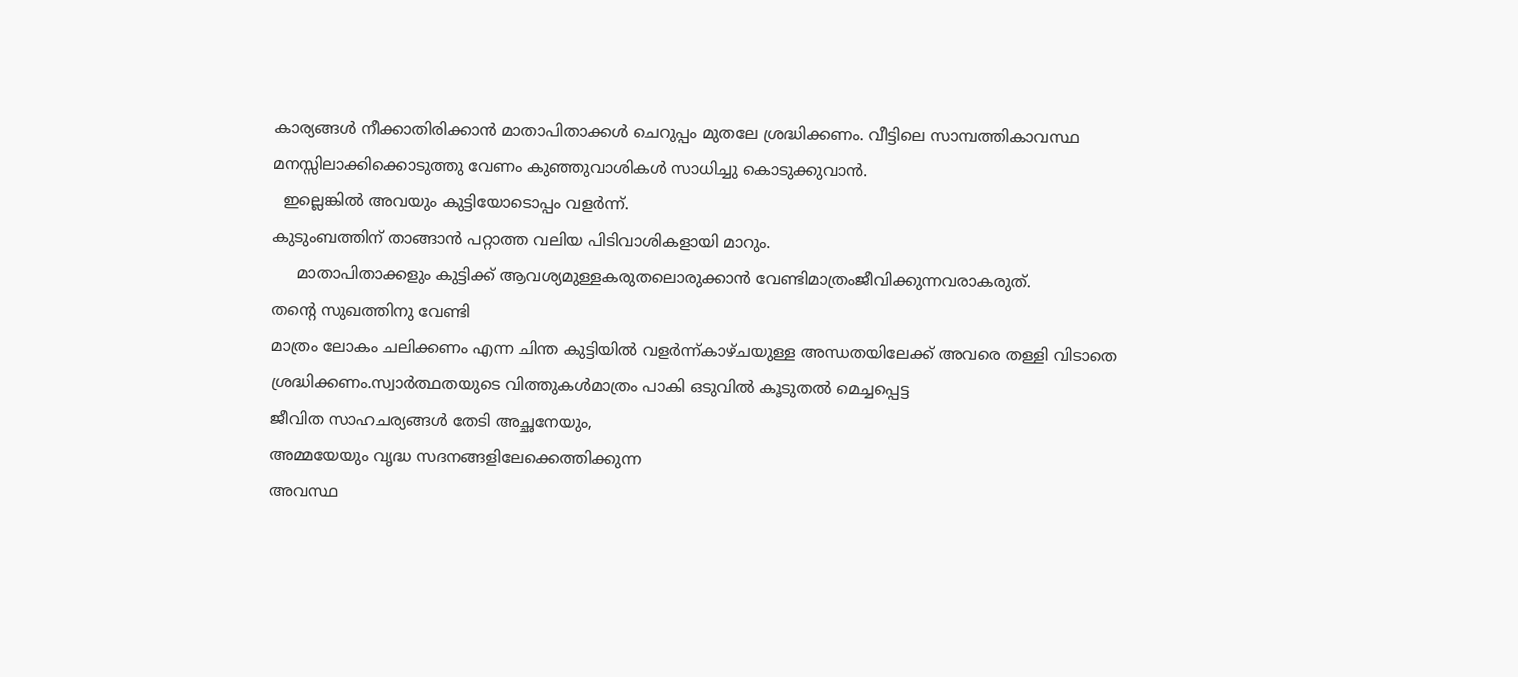കാര്യങ്ങൾ നീക്കാതിരിക്കാൻ മാതാപിതാക്കൾ ചെറുപ്പം മുതലേ ശ്രദ്ധിക്കണം. വീട്ടിലെ സാമ്പത്തികാവസ്ഥ മനസ്സിലാക്കിക്കൊടുത്തു വേണം കുഞ്ഞുവാശികൾ സാധിച്ചു കൊടുക്കുവാൻ.
  ഇല്ലെങ്കിൽ അവയും കുട്ടിയോടൊപ്പം വളർന്ന്.
കുടുംബത്തിന് താങ്ങാൻ പറ്റാത്ത വലിയ പിടിവാശികളായി മാറും.
     മാതാപിതാക്കളും കുട്ടിക്ക് ആവശ്യമുള്ളകരുതലൊരുക്കാൻ വേണ്ടിമാത്രംജീവിക്കുന്നവരാകരുത്.
തന്റെ സുഖത്തിനു വേണ്ടി
മാത്രം ലോകം ചലിക്കണം എന്ന ചിന്ത കുട്ടിയിൽ വളർന്ന്കാഴ്ചയുള്ള അന്ധതയിലേക്ക് അവരെ തള്ളി വിടാതെ ശ്രദ്ധിക്കണം.സ്വാർത്ഥതയുടെ വിത്തുകൾമാത്രം പാകി ഒടുവിൽ കൂടുതൽ മെച്ചപ്പെട്ട
ജീവിത സാഹചര്യങ്ങൾ തേടി അച്ഛനേയും,
അമ്മയേയും വൃദ്ധ സദനങ്ങളിലേക്കെത്തിക്കുന്ന
അവസ്ഥ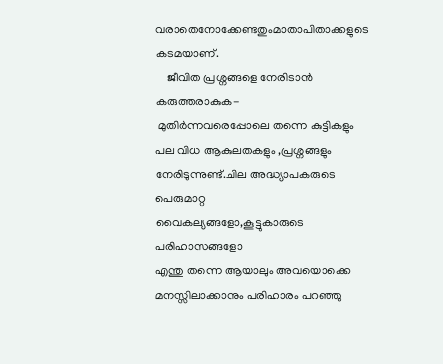വരാതെനോക്കേണ്ടതുംമാതാപിതാക്കളുടെ കടമയാണ്.
    ജീവിത പ്രശ്നങ്ങളെ നേരിടാൻ കരുത്തരാകുക-
 മുതിർന്നവരെപ്പോലെ തന്നെ കുട്ടികളും
പല വിധ ആകുലതകളും ,പ്രശ്നങ്ങളും
നേരിടുന്നുണ്ട്.ചില അദ്ധ്യാപകരുടെ പെരുമാറ്റ
വൈകല്യങ്ങളോ,കൂട്ടുകാരുടെ പരിഹാസങ്ങളോ
എന്തു തന്നെ ആയാലും അവയൊക്കെ മനസ്സിലാക്കാനും പരിഹാരം പറഞ്ഞു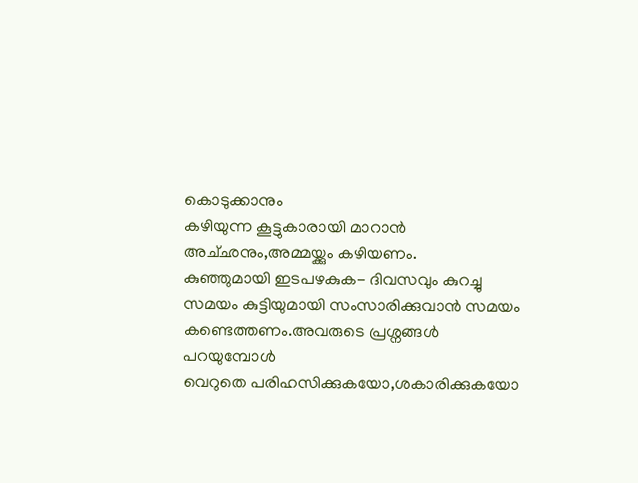കൊടുക്കാനും
കഴിയുന്ന കൂട്ടുകാരായി മാറാൻ അച്‌ഛനും,അമ്മയ്ക്കും കഴിയണം.
കുഞ്ഞുമായി ഇടപഴകുക- ദിവസവും കുറച്ചു സമയം കുട്ടിയുമായി സംസാരിക്കുവാൻ സമയം
കണ്ടെത്തണം.അവരുടെ പ്രശ്നങ്ങൾ പറയുമ്പോൾ
വെറുതെ പരിഹസിക്കുകയോ,ശകാരിക്കുകയോ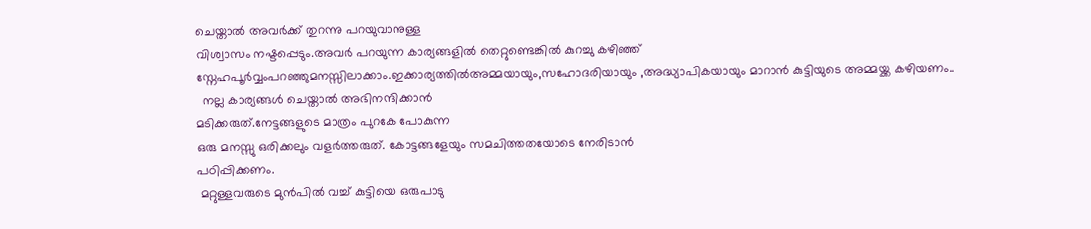ചെയ്താൽ അവർക്ക് തുറന്നു പറയുവാനുള്ള
വിശ്വാസം നഷ്ടപ്പെടും.അവർ പറയുന്ന കാര്യങ്ങളിൽ തെറ്റുണ്ടെങ്കിൽ കുറച്ചു കഴിഞ്ഞ്
സ്നേഹപൂർവ്വംപറഞ്ഞുമനസ്സിലാക്കാം.ഇക്കാര്യത്തിൽഅമ്മയായും,സഹോദരിയായും ,അദ്ധ്യാപികയായും മാറാൻ കുട്ടിയുടെ അമ്മയ്ക്ക കഴിയണം..
  നല്ല കാര്യങ്ങൾ ചെയ്താൽ അഭിനന്ദിക്കാൻ
മടിക്കരുത്.നേട്ടങ്ങളുടെ മാത്രം പുറകേ പോകുന്ന
ഒരു മനസ്സു ഒരിക്കലും വളർത്തരുത്. കോട്ടങ്ങളേയും സമചിത്തതയോടെ നേരിടാൻ
പഠിപ്പിക്കണം.
 മറ്റുള്ളവരുടെ മുൻപിൽ വച്ച് കുട്ടിയെ ഒരുപാടു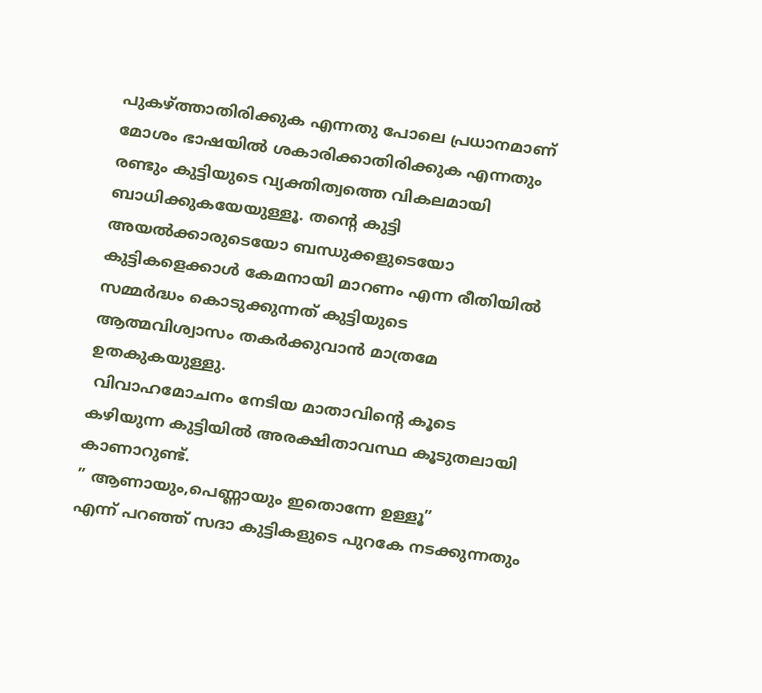പുകഴ്ത്താതിരിക്കുക എന്നതു പോലെ പ്രധാനമാണ്
മോശം ഭാഷയിൽ ശകാരിക്കാതിരിക്കുക എന്നതും
രണ്ടും കുട്ടിയുടെ വ്യക്തിത്വത്തെ വികലമായി ബാധിക്കുകയേയുള്ളൂ. തന്റെ കുട്ടി അയൽക്കാരുടെയോ ബന്ധുക്കളുടെയോ
കുട്ടികളെക്കാൾ കേമനായി മാറണം എന്ന രീതിയിൽ സമ്മർദ്ധം കൊടുക്കുന്നത് കുട്ടിയുടെ
ആത്മവിശ്വാസം തകർക്കുവാൻ മാത്രമേ ഉതകുകയുള്ളു.
 വിവാഹമോചനം നേടിയ മാതാവിന്റെ കൂടെ കഴിയുന്ന കുട്ടിയിൽ അരക്ഷിതാവസ്ഥ കൂടുതലായി
കാണാറുണ്ട്.
” ആണായും,പെണ്ണായും ഇതൊന്നേ ഉള്ളൂ”
എന്ന് പറഞ്ഞ് സദാ കുട്ടികളുടെ പുറകേ നടക്കുന്നതും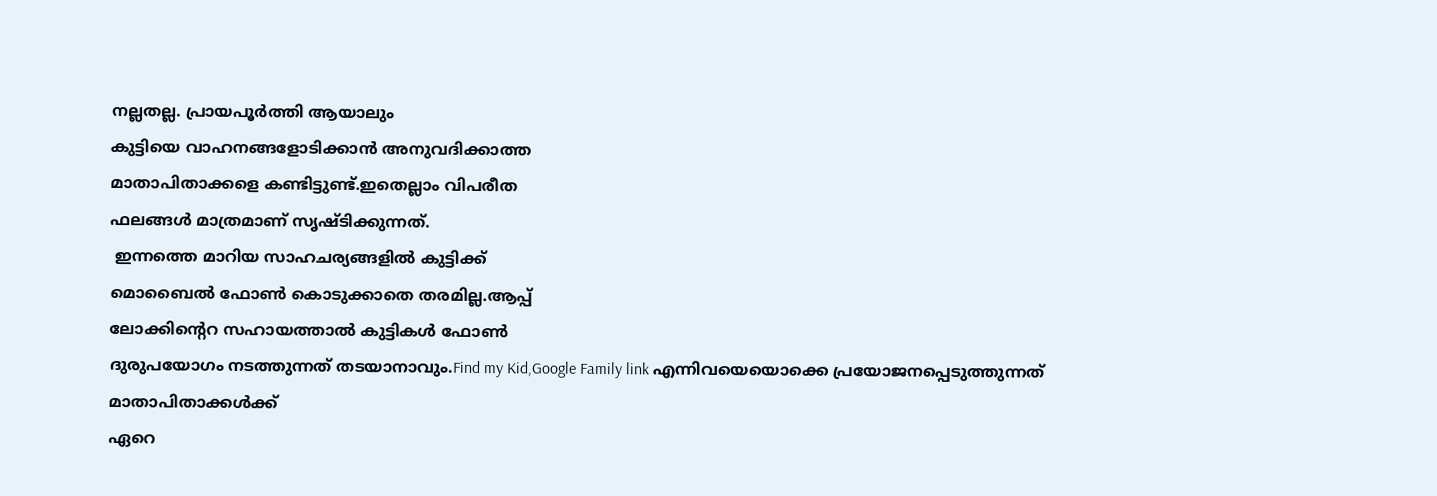നല്ലതല്ല. പ്രായപൂർത്തി ആയാലും
കുട്ടിയെ വാഹനങ്ങളോടിക്കാൻ അനുവദിക്കാത്ത
മാതാപിതാക്കളെ കണ്ടിട്ടുണ്ട്.ഇതെല്ലാം വിപരീത
ഫലങ്ങൾ മാത്രമാണ് സൃഷ്ടിക്കുന്നത്.
 ഇന്നത്തെ മാറിയ സാഹചര്യങ്ങളിൽ കുട്ടിക്ക്
മൊബൈൽ ഫോൺ കൊടുക്കാതെ തരമില്ല.ആപ്പ്
ലോക്കിന്റെറ സഹായത്താൽ കുട്ടികൾ ഫോൺ
ദുരുപയോഗം നടത്തുന്നത് തടയാനാവും.Find my Kid,Google Family link എന്നിവയെയൊക്കെ പ്രയോജനപ്പെടുത്തുന്നത് മാതാപിതാക്കൾക്ക്
ഏറെ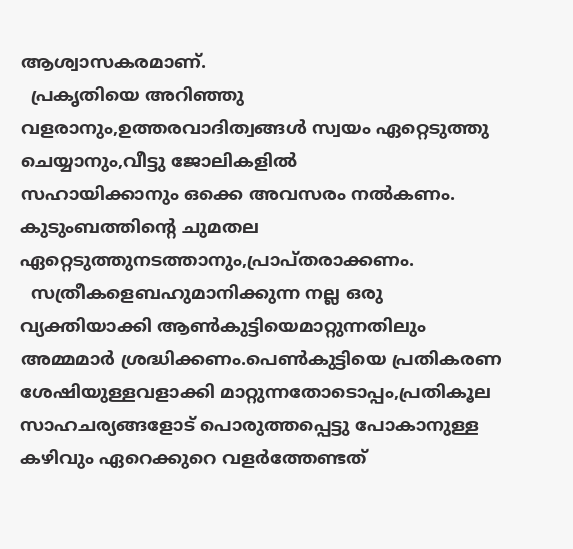ആശ്വാസകരമാണ്.
  പ്രകൃതിയെ അറിഞ്ഞു വളരാനും,ഉത്തരവാദിത്വങ്ങൾ സ്വയം ഏറ്റെടുത്തു ചെയ്യാനും,വീട്ടു ജോലികളിൽ
സഹായിക്കാനും ഒക്കെ അവസരം നൽകണം.
കുടുംബത്തിന്റെ ചുമതല
ഏറ്റെടുത്തുനടത്താനും,പ്രാപ്തരാക്കണം.
  സത്രീകളെബഹുമാനിക്കുന്ന നല്ല ഒരു വ്യക്തിയാക്കി ആൺകുട്ടിയെമാറ്റുന്നതിലും അമ്മമാർ ശ്രദ്ധിക്കണം.പെൺകുട്ടിയെ പ്രതികരണ
ശേഷിയുള്ളവളാക്കി മാറ്റുന്നതോടൊപ്പം,പ്രതികൂല
സാഹചര്യങ്ങളോട് പൊരുത്തപ്പെട്ടു പോകാനുള്ള
കഴിവും ഏറെക്കുറെ വളർത്തേണ്ടത്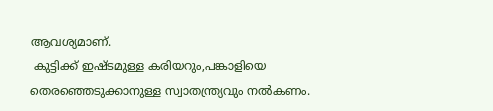ആവശ്യമാണ്.
 കുട്ടിക്ക് ഇഷ്ടമുള്ള കരിയറും,പങ്കാളിയെ തെരഞ്ഞെടുക്കാനുള്ള സ്വാതന്ത്ര്യവും നൽകണം.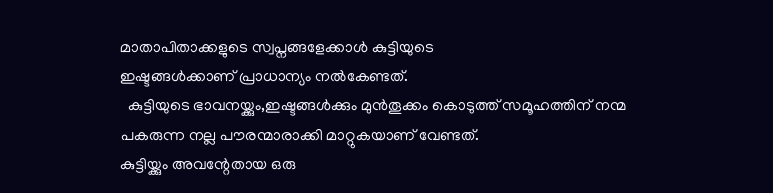മാതാപിതാക്കളുടെ സ്വപ്നങ്ങളേക്കാൾ കുട്ടിയുടെ
ഇഷ്ടങ്ങൾക്കാണ് പ്രാധാന്യം നൽകേണ്ടത്.
  കുട്ടിയുടെ ഭാവനയ്ക്കും,ഇഷ്ടങ്ങൾക്കും മുൻതൂക്കം കൊടുത്ത് സമൂഹത്തിന് നന്മ
പകരുന്ന നല്ല പൗരന്മാരാക്കി മാറ്റുകയാണ് വേണ്ടത്.
കുട്ടിയ്ക്കും അവന്റേതായ ഒരു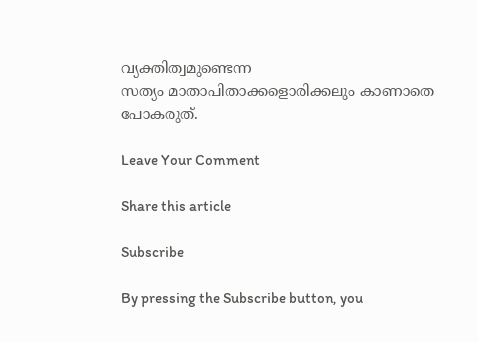വ്യക്തിത്വമുണ്ടെന്ന
സത്യം മാതാപിതാക്കളൊരിക്കലും കാണാതെ പോകരുത്.

Leave Your Comment

Share this article

Subscribe

By pressing the Subscribe button, you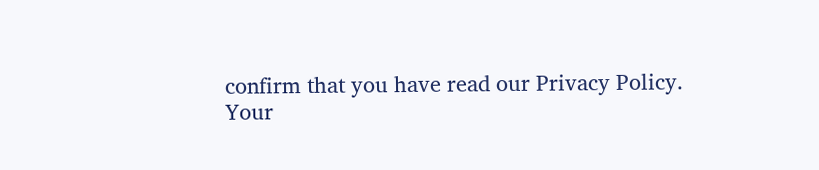confirm that you have read our Privacy Policy.
Your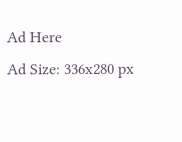Ad Here
Ad Size: 336x280 px